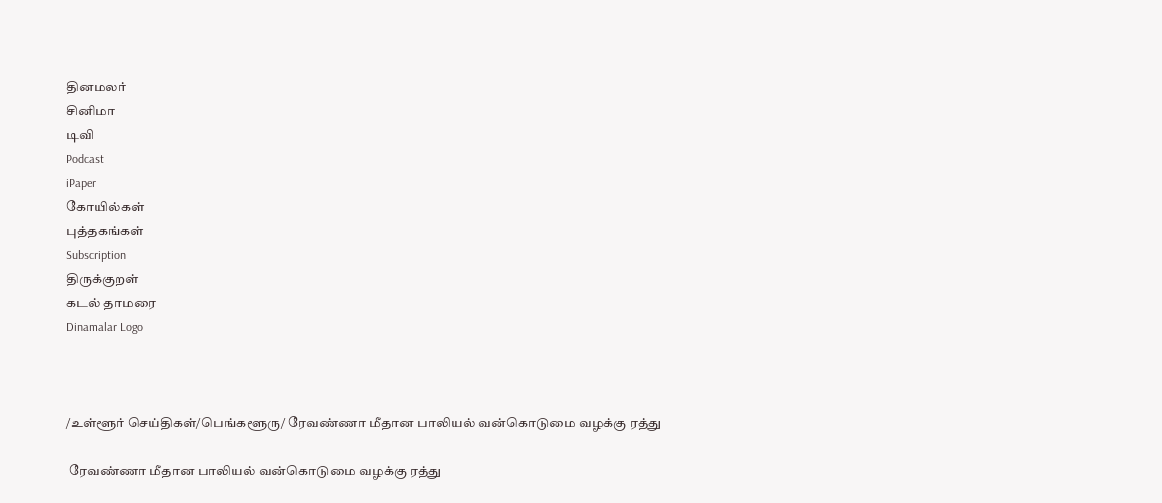தினமலர்
சினிமா
டிவி
Podcast
iPaper
கோயில்கள்
புத்தகங்கள்
Subscription
திருக்குறள்
கடல் தாமரை
Dinamalar Logo



/உள்ளூர் செய்திகள்/பெங்களூரு/ ரேவண்ணா மீதான பாலியல் வன்கொடுமை வழக்கு ரத்து

 ரேவண்ணா மீதான பாலியல் வன்கொடுமை வழக்கு ரத்து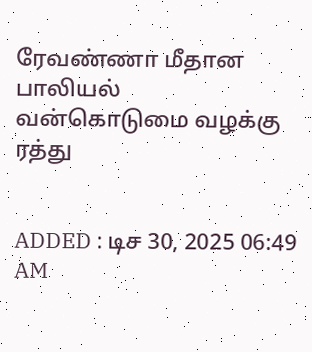ரேவண்ணா மீதான பாலியல் வன்கொடுமை வழக்கு ரத்து


ADDED : டிச 30, 2025 06:49 AM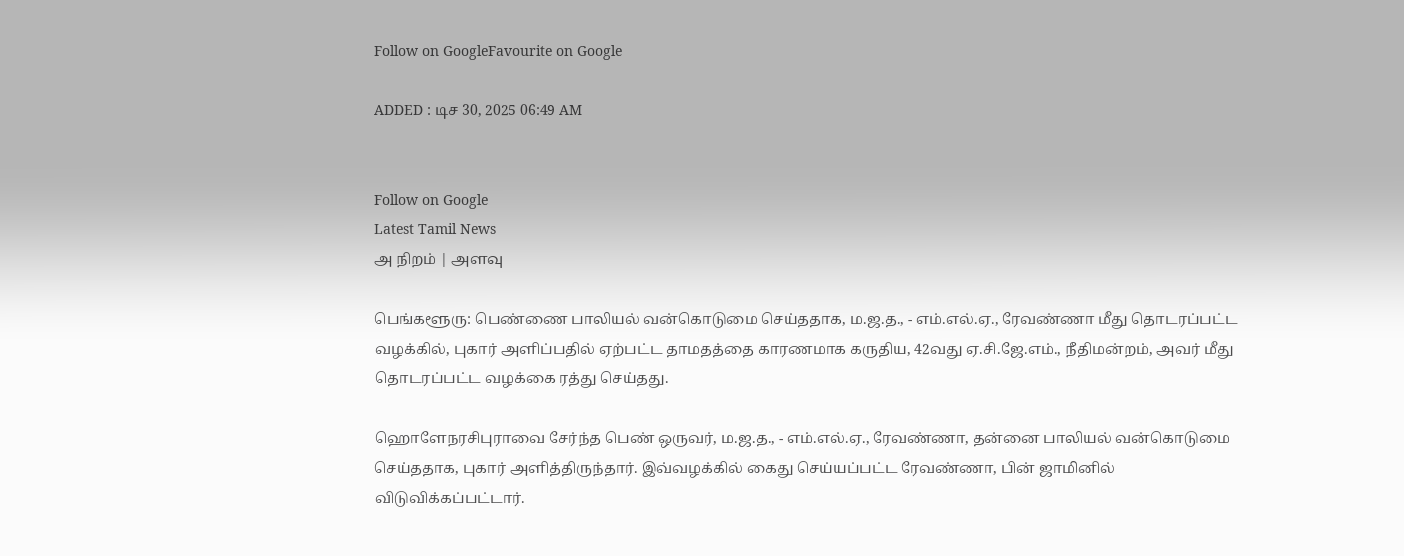Follow on GoogleFavourite on Google

ADDED : டிச 30, 2025 06:49 AM


Follow on Google
Latest Tamil News
அ நிறம் | அளவு

பெங்களூரு: பெண்ணை பாலியல் வன்கொடுமை செய்ததாக, ம.ஜ.த., - எம்.எல்.ஏ., ரேவண்ணா மீது தொடரப்பட்ட வழக்கில், புகார் அளிப்பதில் ஏற்பட்ட தாமதத்தை காரணமாக கருதிய, 42வது ஏ.சி.ஜே.எம்., நீதிமன்றம், அவர் மீது தொடரப்பட்ட வழக்கை ரத்து செய்தது.

ஹொளேநரசிபுராவை சேர்ந்த பெண் ஒருவர், ம.ஜ.த., - எம்.எல்.ஏ., ரேவண்ணா, தன்னை பாலியல் வன்கொடுமை செய்ததாக, புகார் அளித்திருந்தார். இவ்வழக்கில் கைது செய்யப்பட்ட ரேவண்ணா, பின் ஜாமினில் விடுவிக்கப்பட்டார்.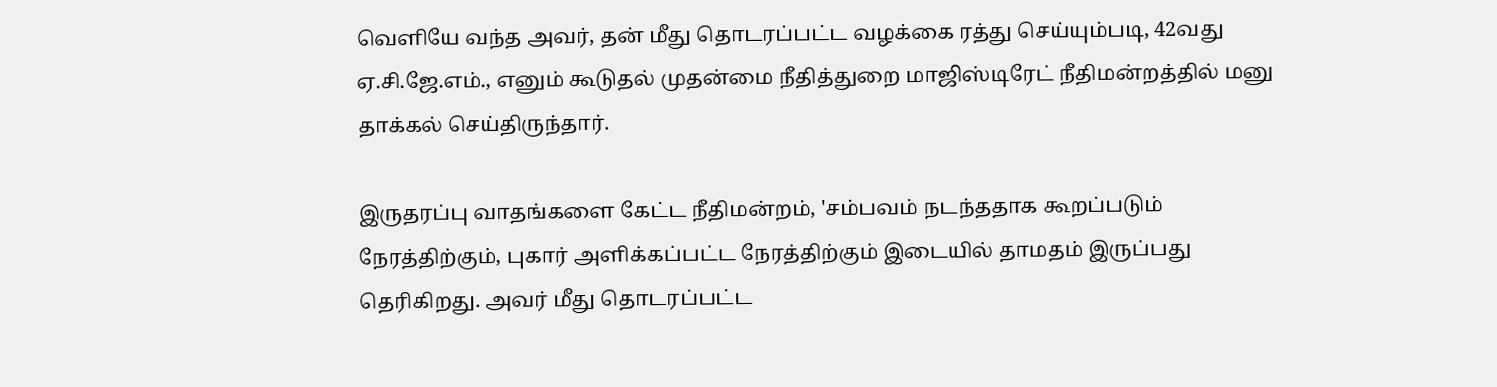வெளியே வந்த அவர், தன் மீது தொடரப்பட்ட வழக்கை ரத்து செய்யும்படி, 42வது ஏ.சி.ஜே.எம்., எனும் கூடுதல் முதன்மை நீதித்துறை மாஜிஸ்டிரேட் நீதிமன்றத்தில் மனு தாக்கல் செய்திருந்தார்.

இருதரப்பு வாதங்களை கேட்ட நீதிமன்றம், 'சம்பவம் நடந்ததாக கூறப்படும் நேரத்திற்கும், புகார் அளிக்கப்பட்ட நேரத்திற்கும் இடையில் தாமதம் இருப்பது தெரிகிறது. அவர் மீது தொடரப்பட்ட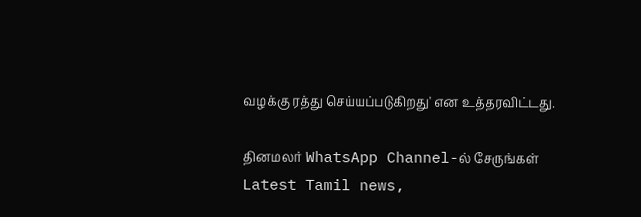வழக்கு ரத்து செய்யப்படுகிறது' என உத்தரவிட்டது.

தினமலர் WhatsApp Channel-ல் சேருங்கள்
Latest Tamil news,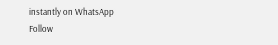instantly on WhatsApp
Follow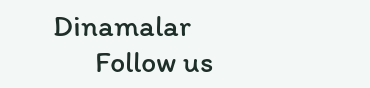Dinamalar
      Follow us